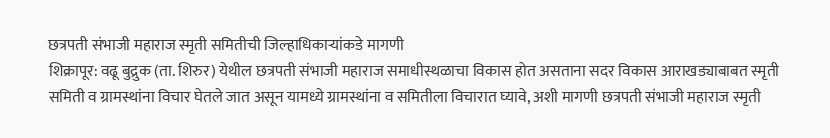छत्रपती संभाजी महाराज स्मृती समितीची जिल्हाधिकाऱ्यांकडे मागणी
शिक्रापूर: वढू बुद्रुक (ता. शिरुर) येथील छत्रपती संभाजी महाराज समाधीस्थळाचा विकास होत असताना सदर विकास आराखड्याबाबत स्मृती समिती व ग्रामस्थांना विचार घेतले जात असून यामध्ये ग्रामस्थांना व समितीला विचारात घ्यावे, अशी मागणी छत्रपती संभाजी महाराज स्मृती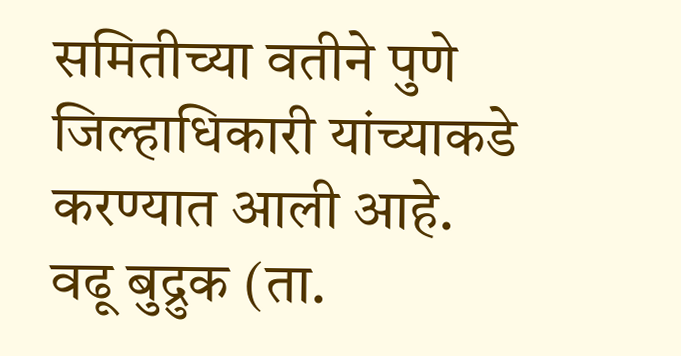समितीच्या वतीने पुणे जिल्हाधिकारी यांच्याकडे करण्यात आली आहे.
वढू बुद्रुक (ता.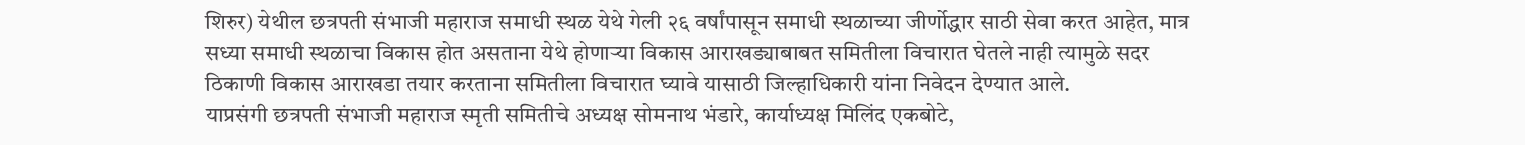शिरुर) येथील छत्रपती संभाजी महाराज समाधी स्थळ येथे गेली २६ वर्षांपासून समाधी स्थळाच्या जीर्णोद्धार साठी सेवा करत आहेत, मात्र सध्या समाधी स्थळाचा विकास होत असताना येथे होणाऱ्या विकास आराखड्याबाबत समितीला विचारात घेतले नाही त्यामुळे सदर ठिकाणी विकास आराखडा तयार करताना समितीला विचारात घ्यावे यासाठी जिल्हाधिकारी यांना निवेदन देण्यात आले.
याप्रसंगी छत्रपती संभाजी महाराज स्मृती समितीचे अध्यक्ष सोमनाथ भंडारे, कार्याध्यक्ष मिलिंद एकबोटे,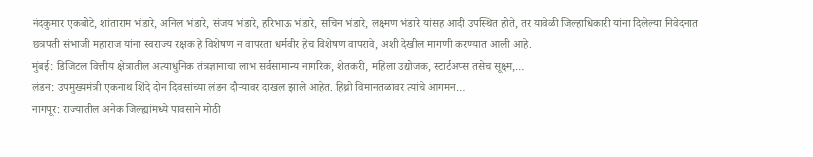नंदकुमार एकबोटे, शांताराम भंडारे, अनिल भंडारे, संजय भंडारे, हरिभाऊ भंडारे, सचिन भंडारे, लक्ष्मण भंडारे यांसह आदी उपस्थित होते, तर यावेळी जिल्हाधिकारी यांना दिलेल्या निवेदनात छत्रपती संभाजी महाराज यांना स्वराज्य रक्षक हे विशेषण न वापरता धर्मवीर हेच विशेषण वापरावे, अशी देखील मागणी करण्यात आली आहे.
मुंबई: डिजिटल वित्तीय क्षेत्रातील अत्याधुनिक तंत्रज्ञानाचा लाभ सर्वसामान्य नागरिक, शेतकरी, महिला उद्योजक, स्टार्टअप्स तसेच सूक्ष्म,…
लंडन: उपमुख्यमंत्री एकनाथ शिंदे दोन दिवसांच्या लंडन दौऱ्यावर दाखल झाले आहेत. हिथ्रो विमानतळावर त्यांचे आगमन…
नागपूर: राज्यातील अनेक जिल्ह्यांमध्ये पावसाने मोठी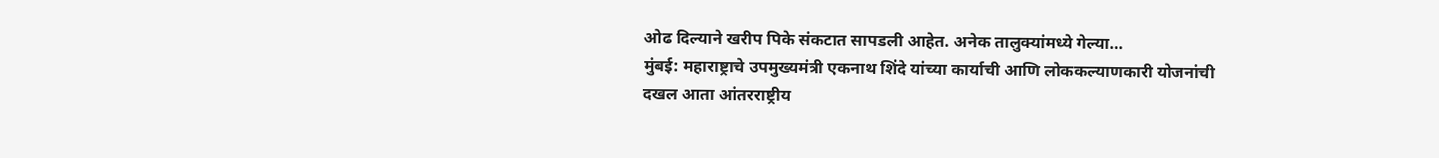ओढ दिल्याने खरीप पिके संकटात सापडली आहेत. अनेक तालुक्यांमध्ये गेल्या…
मुंबई: महाराष्ट्राचे उपमुख्यमंत्री एकनाथ शिंदे यांच्या कार्याची आणि लोककल्याणकारी योजनांची दखल आता आंतरराष्ट्रीय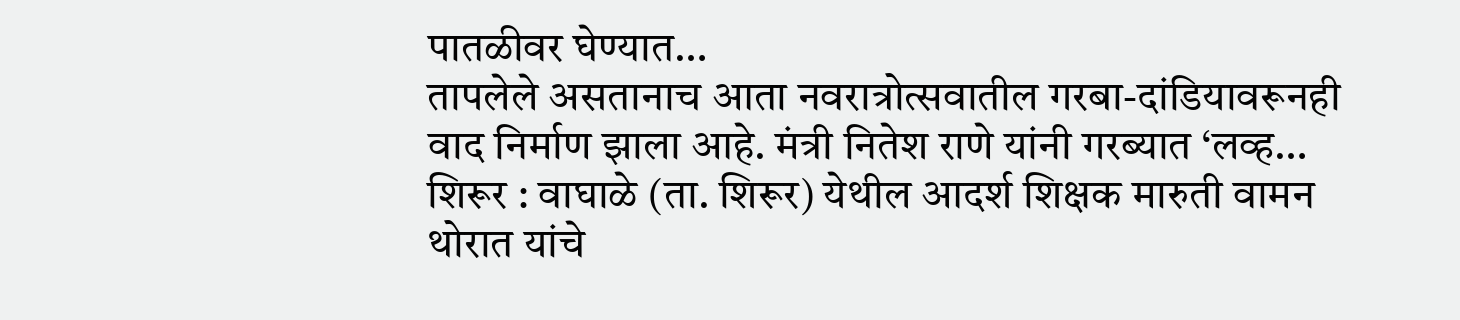पातळीवर घेण्यात…
तापलेले असतानाच आता नवरात्रोत्सवातील गरबा-दांडियावरूनही वाद निर्माण झाला आहे. मंत्री नितेश राणे यांनी गरब्यात ‘लव्ह…
शिरूर : वाघाळे (ता. शिरूर) येथील आदर्श शिक्षक मारुती वामन थोरात यांचे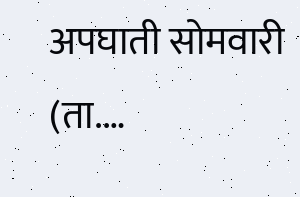अपघाती सोमवारी (ता.…